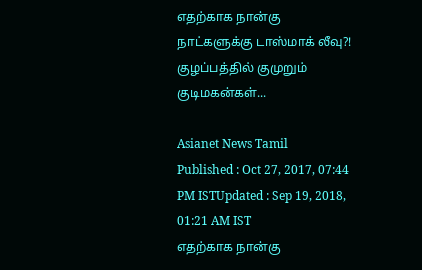எதற்காக நான்கு நாட்களுக்கு டாஸ்மாக் லீவு?! குழப்பத்தில் குமுறும் குடிமகன்கள்...

Asianet News Tamil
Published : Oct 27, 2017, 07:44 PM ISTUpdated : Sep 19, 2018, 01:21 AM IST
எதற்காக நான்கு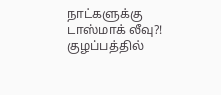நாட்களுக்கு டாஸ்மாக் லீவு?! குழப்பத்தில்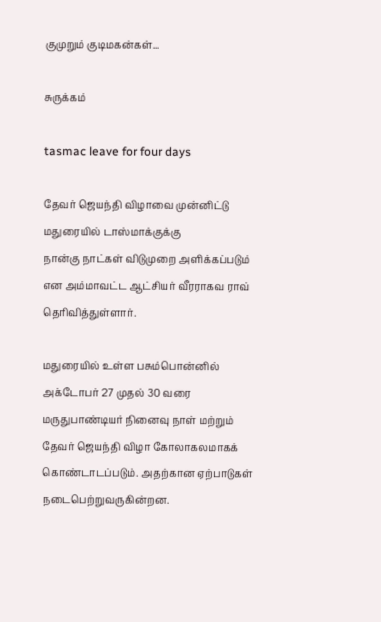குமுறும் குடிமகன்கள்...

சுருக்கம்

tasmac leave for four days

தேவர் ஜெயந்தி விழாவை முன்னிட்டு மதுரையில் டாஸ்மாக்குக்கு
நான்கு நாட்கள் விடுமுறை அளிக்கப்படும் என அம்மாவட்ட ஆட்சியர் வீரராகவ ராவ் தெரிவித்துள்ளார்.

மதுரையில் உள்ள பசும்பொன்னில் அக்டோபர் 27 முதல் 30 வரை மருதுபாண்டியர் நினைவு நாள் மற்றும் தேவர் ஜெயந்தி விழா கோலாகலமாகக் கொண்டாடப்படும். அதற்கான ஏற்பாடுகள் நடைபெற்றுவருகின்றன.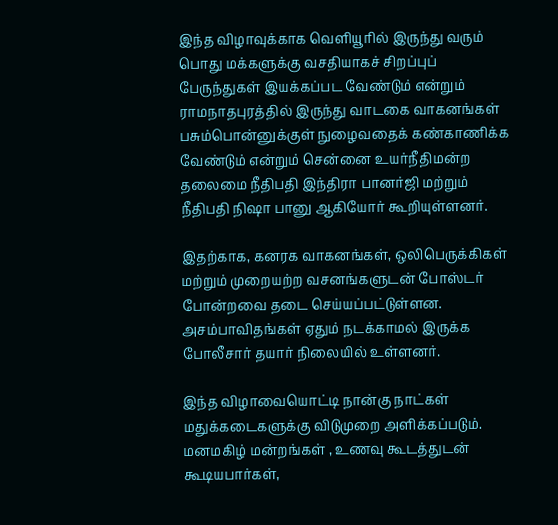இந்த விழாவுக்காக வெளியூரில் இருந்து வரும் பொது மக்களுக்கு வசதியாகச் சிறப்புப் பேருந்துகள் இயக்கப்பட வேண்டும் என்றும் ராமநாதபுரத்தில் இருந்து வாடகை வாகனங்கள் பசும்பொன்னுக்குள் நுழைவதைக் கண்காணிக்க வேண்டும் என்றும் சென்னை உயர்நீதிமன்ற தலைமை நீதிபதி இந்திரா பானர்ஜி மற்றும் நீதிபதி நிஷா பானு ஆகியோர் கூறியுள்ளனர்.

இதற்காக, கனரக வாகனங்கள், ஒலிபெருக்கிகள் மற்றும் முறையற்ற வசனங்களுடன் போஸ்டர் போன்றவை தடை செய்யப்பட்டுள்ளன. அசம்பாவிதங்கள் ஏதும் நடக்காமல் இருக்க போலீசார் தயார் நிலையில் உள்ளனர்.

இந்த விழாவையொட்டி நான்கு நாட்கள் மதுக்கடைகளுக்கு விடுமுறை அளிக்கப்படும். மனமகிழ் மன்றங்கள் , உணவு கூடத்துடன் கூடியபார்கள்,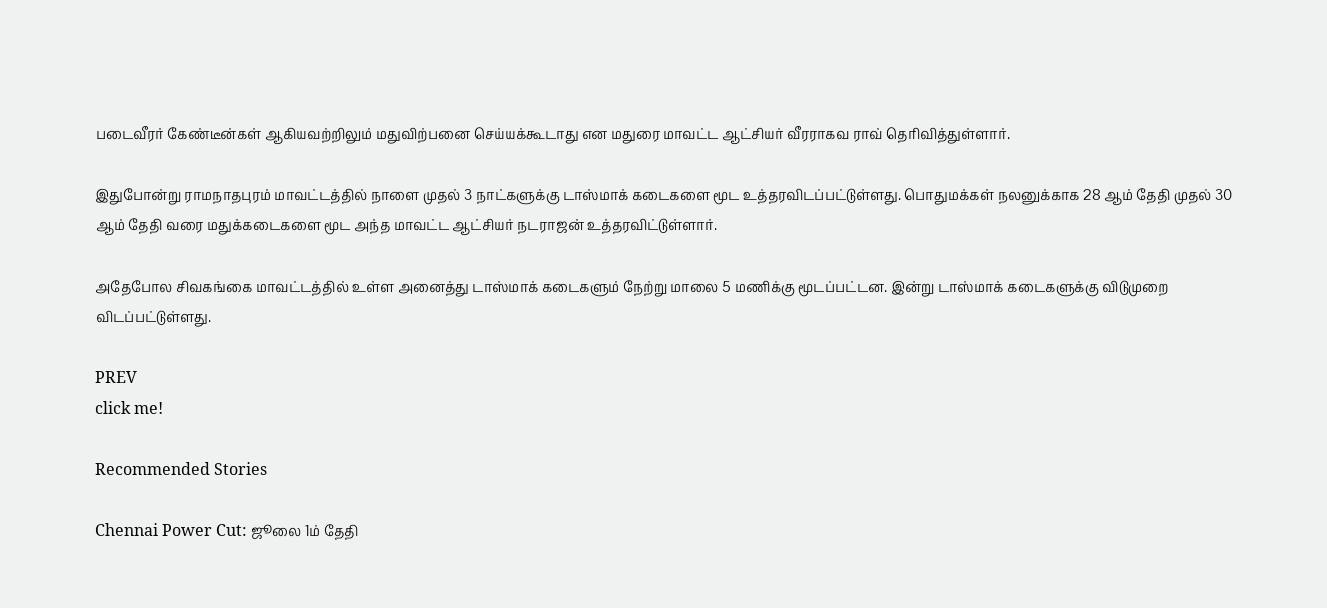படைவீரர் கேண்டீன்கள் ஆகியவற்றிலும் மதுவிற்பனை செய்யக்கூடாது என மதுரை மாவட்ட ஆட்சியர் வீரராகவ ராவ் தெரிவித்துள்ளார்.

இதுபோன்று ராமநாதபுரம் மாவட்டத்தில் நாளை முதல் 3 நாட்களுக்கு டாஸ்மாக் கடைகளை மூட உத்தரவிடப்பட்டுள்ளது. பொதுமக்கள் நலனுக்காக 28 ஆம் தேதி முதல் 30 ஆம் தேதி வரை மதுக்கடைகளை மூட அந்த மாவட்ட ஆட்சியர் நடராஜன் உத்தரவிட்டுள்ளார்.

அதேபோல சிவகங்கை மாவட்டத்தில் உள்ள அனைத்து டாஸ்மாக் கடைகளும் நேற்று மாலை 5 மணிக்கு மூடப்பட்டன. இன்று டாஸ்மாக் கடைகளுக்கு விடுமுறை விடப்பட்டுள்ளது.

PREV
click me!

Recommended Stories

Chennai Power Cut: ஜூலை 1ம் தேதி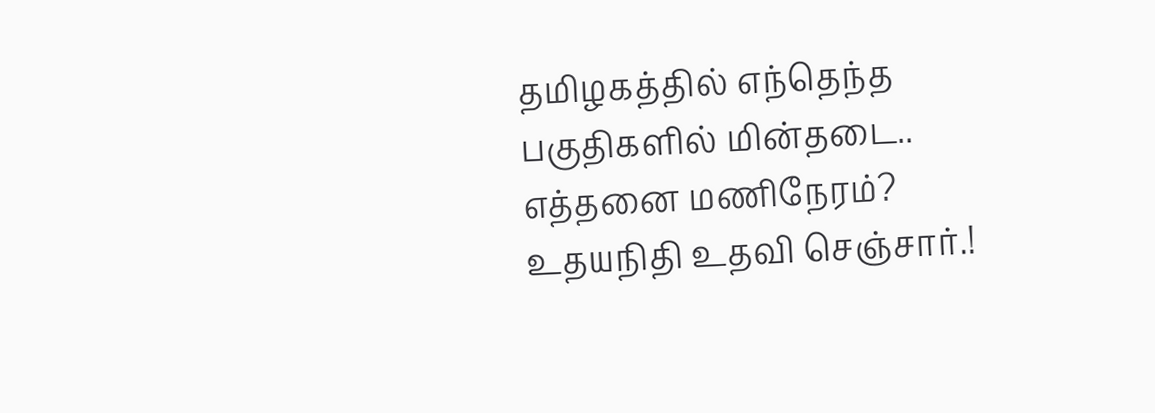தமிழகத்தில் எந்தெந்த பகுதிகளில் மின்தடை.. எத்தனை மணிநேரம்?
உதயநிதி உதவி செஞ்சார்.!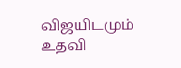விஜயிடமும் உதவி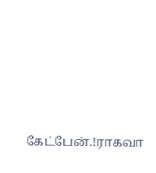கேட்பேன்.!ராகவா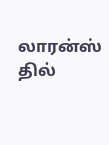லாரன்ஸ் தில்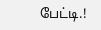பேட்டி.!